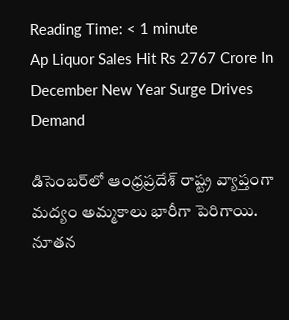Reading Time: < 1 minute
Ap Liquor Sales Hit Rs 2767 Crore In December New Year Surge Drives Demand

డిసెంబర్‌లో ఆంధ్రప్రదేశ్ రాష్ట్ర వ్యాప్తంగా మద్యం అమ్మకాలు భారీగా పెరిగాయి. నూతన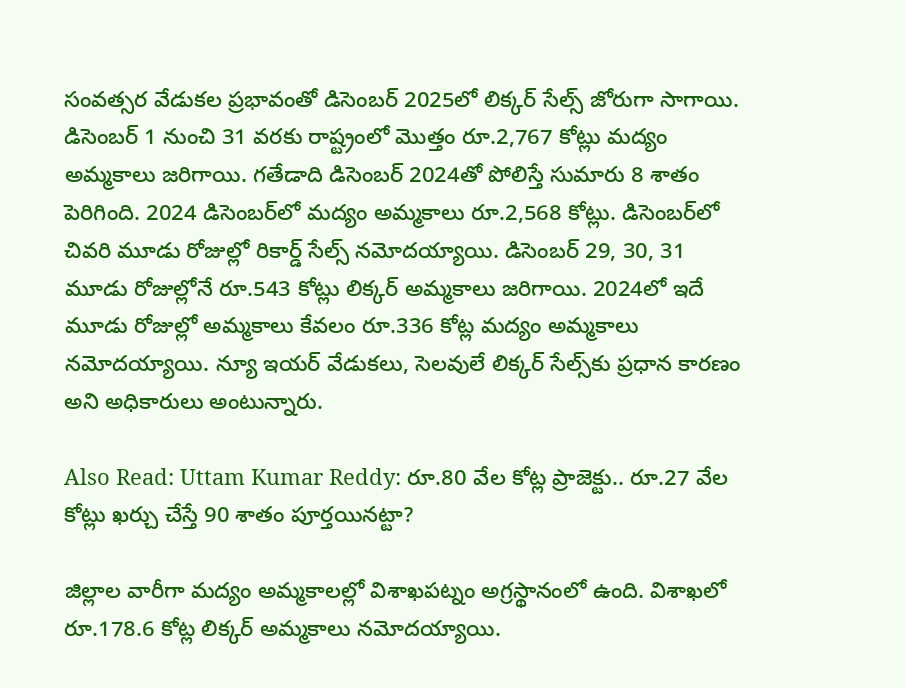సంవత్సర వేడుకల ప్రభావంతో డిసెంబర్ 2025లో లిక్కర్ సేల్స్ జోరుగా సాగాయి. డిసెంబర్ 1 నుంచి 31 వరకు రాష్ట్రంలో మొత్తం రూ.2,767 కోట్లు మద్యం అమ్మకాలు జరిగాయి. గతేడాది డిసెంబర్ 2024తో పోలిస్తే సుమారు 8 శాతం పెరిగింది. 2024 డిసెంబర్‌లో మద్యం అమ్మకాలు రూ.2,568 కోట్లు. డిసెంబర్‌లో చివరి మూడు రోజుల్లో రికార్డ్ సేల్స్ నమోదయ్యాయి. డిసెంబర్ 29, 30, 31 మూడు రోజుల్లోనే రూ.543 కోట్లు లిక్కర్ అమ్మకాలు జరిగాయి. 2024లో ఇదే మూడు రోజుల్లో అమ్మకాలు కేవలం రూ.336 కోట్ల మద్యం అమ్మకాలు నమోదయ్యాయి. న్యూ ఇయర్ వేడుకలు, సెలవులే లిక్కర్ సేల్స్‌కు ప్రధాన కారణం అని అధికారులు అంటున్నారు.

Also Read: Uttam Kumar Reddy: రూ.80 వేల కోట్ల ప్రాజెక్టు.. రూ.27 వేల కోట్లు ఖర్చు చేస్తే 90 శాతం పూర్తయినట్టా?

జిల్లాల వారీగా మద్యం అమ్మకాలల్లో విశాఖపట్నం అగ్రస్థానంలో ఉంది. విశాఖలో రూ.178.6 కోట్ల లిక్కర్ అమ్మకాలు నమోదయ్యాయి.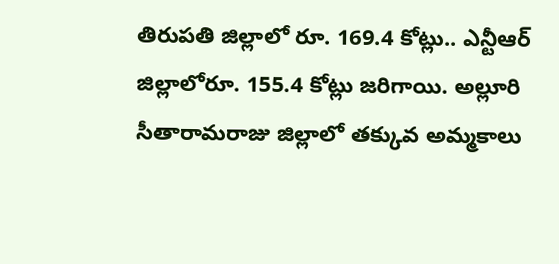తిరుపతి జిల్లాలో రూ. 169.4 కోట్లు.. ఎన్టీఆర్ జిల్లాలోరూ. 155.4 కోట్లు జరిగాయి. అల్లూరి సీతారామరాజు జిల్లాలో తక్కువ అమ్మకాలు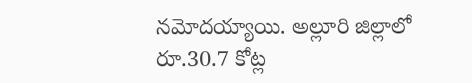నమోదయ్యాయి. అల్లూరి జిల్లాలో రూ.30.7 కోట్ల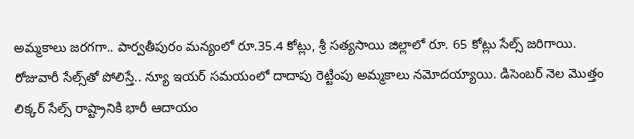అమ్మకాలు జరగగా.. పార్వతీపురం మన్యంలో రూ.35.4 కోట్లు, శ్రీ సత్యసాయి జిల్లాలో రూ. 65 కోట్లు సేల్స్ జరిగాయి. రోజువారీ సేల్స్‌తో పోలిస్తే.. న్యూ ఇయర్ సమయంలో దాదాపు రెట్టింపు అమ్మకాలు నమోదయ్యాయి. డిసెంబర్ నెల మొత్తం లిక్కర్ సేల్స్ రాష్ట్రానికి భారీ ఆదాయం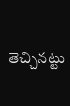తెచ్చినట్టు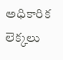అధికారిక లెక్కలు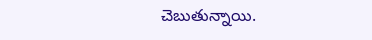చెబుతున్నాయి.